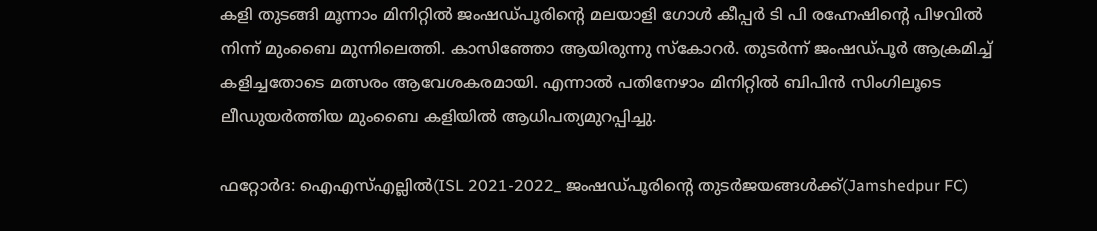കളി തുടങ്ങി മൂന്നാം മിനിറ്റില്‍ ജംഷഡ്പൂരിന്‍റെ മലയാളി ഗോള്‍ കീപ്പര്‍ ടി പി രഹ്നേഷിന്‍റെ പിഴവില്‍ നിന്ന് മുംബൈ മുന്നിലെത്തി. കാസിഞ്ഞോ ആയിരുന്നു സ്കോറര്‍. തുടര്‍ന്ന് ജംഷഡ്പൂര്‍ ആക്രമിച്ച് കളിച്ചതോടെ മത്സരം ആവേശകരമായി. എന്നാല്‍ പതിനേഴാം മിനിറ്റില്‍ ബിപിന്‍ സിംഗിലൂടെ ലീഡുയര്‍ത്തിയ മുംബൈ കളിയില്‍ ആധിപത്യമുറപ്പിച്ചു.

ഫറ്റോര്‍ദ: ഐഎസ്എല്ലില്‍(ISL 2021-2022_ ജംഷഡ്പൂരിന്‍റെ തുടര്‍ജയങ്ങള്‍ക്ക്(Jamshedpur FC)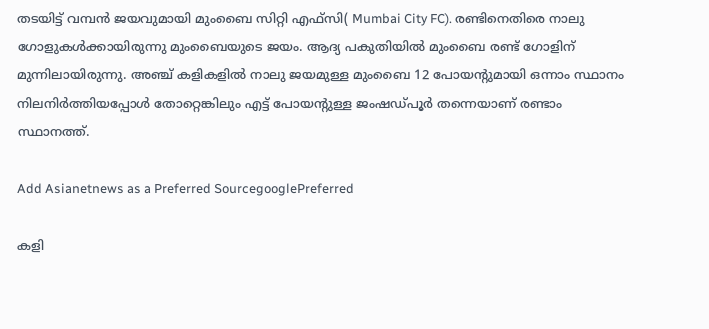തടയിട്ട് വമ്പന്‍ ജയവുമായി മുംബൈ സിറ്റി എഫ്‌സി( Mumbai City FC). രണ്ടിനെതിരെ നാലു ഗോളുകള്‍ക്കായിരുന്നു മുംബൈയുടെ ജയം. ആദ്യ പകുതിയില്‍ മുംബൈ രണ്ട് ഗോളിന് മുന്നിലായിരുന്നു. അഞ്ച് കളികളില്‍ നാലു ജയമുള്ള മുംബൈ 12 പോയന്‍റുമായി ഒന്നാം സ്ഥാനം നിലനിര്‍ത്തിയപ്പോള്‍ തോറ്റെങ്കിലും എട്ട് പോയന്‍റുള്ള ജംഷഡ്പൂര്‍ തന്നെയാണ് രണ്ടാം സ്ഥാനത്ത്.

Add Asianetnews as a Preferred SourcegooglePreferred

കളി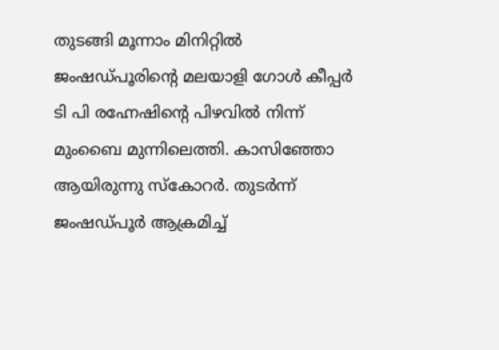തുടങ്ങി മൂന്നാം മിനിറ്റില്‍ ജംഷഡ്പൂരിന്‍റെ മലയാളി ഗോള്‍ കീപ്പര്‍ ടി പി രഹ്നേഷിന്‍റെ പിഴവില്‍ നിന്ന് മുംബൈ മുന്നിലെത്തി. കാസിഞ്ഞോ ആയിരുന്നു സ്കോറര്‍. തുടര്‍ന്ന് ജംഷഡ്പൂര്‍ ആക്രമിച്ച്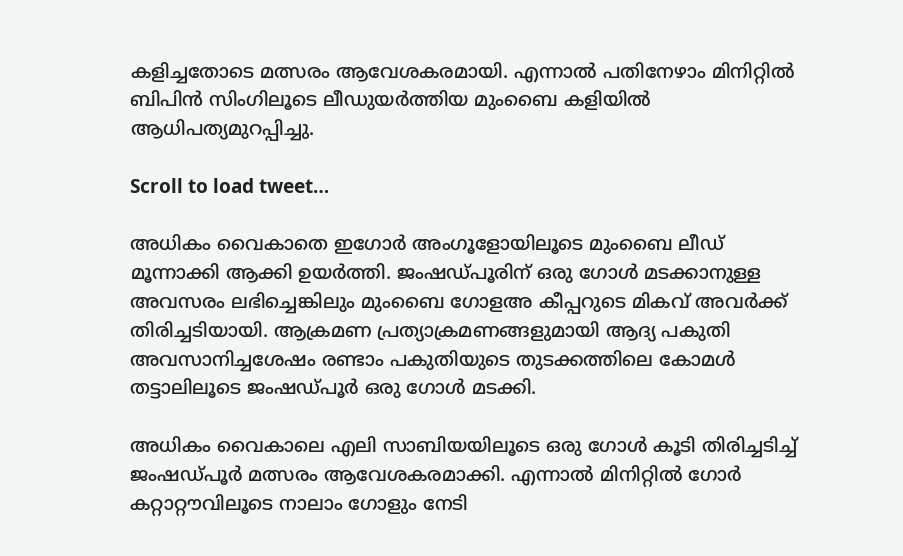കളിച്ചതോടെ മത്സരം ആവേശകരമായി. എന്നാല്‍ പതിനേഴാം മിനിറ്റില്‍ ബിപിന്‍ സിംഗിലൂടെ ലീഡുയര്‍ത്തിയ മുംബൈ കളിയില്‍ ആധിപത്യമുറപ്പിച്ചു.

Scroll to load tweet…

അധികം വൈകാതെ ഇഗോര്‍ അംഗൂളോയിലൂടെ മുംബൈ ലീഡ് മൂന്നാക്കി ആക്കി ഉയര്‍ത്തി. ജംഷഡ്പൂരിന് ഒരു ഗോള്‍ മടക്കാനുള്ള അവസരം ലഭിച്ചെങ്കിലും മുംബൈ ഗോളഅ‍ കീപ്പറുടെ മികവ് അവര്‍ക്ക് തിരിച്ചടിയായി. ആക്രമണ പ്രത്യാക്രമണങ്ങളുമായി ആദ്യ പകുതി അവസാനിച്ചശേഷം രണ്ടാം പകുതിയുടെ തുടക്കത്തിലെ കോമള്‍ തട്ടാലിലൂടെ ജംഷഡ്പൂര്‍ ഒരു ഗോള്‍ മടക്കി.

അധികം വൈകാലെ എലി സാബിയയിലൂടെ ഒരു ഗോള്‍ കൂടി തിരിച്ചടിച്ച് ജംഷഡ്പൂര്‍ മത്സരം ആവേശകരമാക്കി. എന്നാല്‍ മിനിറ്റില്‍ ഗോര്‍ കറ്റാറ്റൗവിലൂടെ നാലാം ഗോളും നേടി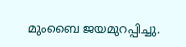മുംബൈ ജയമുറപ്പിച്ചു.